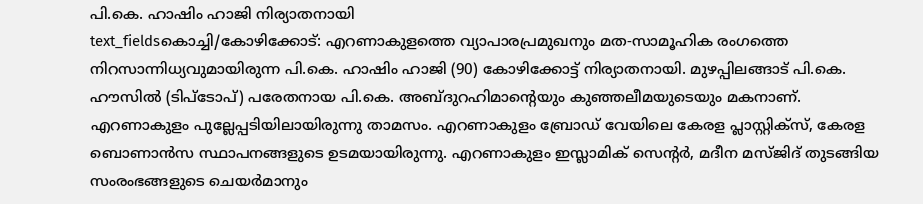പി.കെ. ഹാഷിം ഹാജി നിര്യാതനായി
text_fieldsകൊച്ചി/കോഴിക്കോട്: എറണാകുളത്തെ വ്യാപാരപ്രമുഖനും മത-സാമൂഹിക രംഗത്തെ നിറസാന്നിധ്യവുമായിരുന്ന പി.കെ. ഹാഷിം ഹാജി (90) കോഴിക്കോട്ട് നിര്യാതനായി. മുഴപ്പിലങ്ങാട് പി.കെ. ഹൗസിൽ (ടിപ്ടോപ്) പരേതനായ പി.കെ. അബ്ദുറഹിമാന്റെയും കുഞ്ഞലീമയുടെയും മകനാണ്.
എറണാകുളം പുല്ലേപ്പടിയിലായിരുന്നു താമസം. എറണാകുളം ബ്രോഡ് വേയിലെ കേരള പ്ലാസ്റ്റിക്സ്, കേരള ബൊണാൻസ സ്ഥാപനങ്ങളുടെ ഉടമയായിരുന്നു. എറണാകുളം ഇസ്ലാമിക് സെന്റർ, മദീന മസ്ജിദ് തുടങ്ങിയ സംരംഭങ്ങളുടെ ചെയർമാനും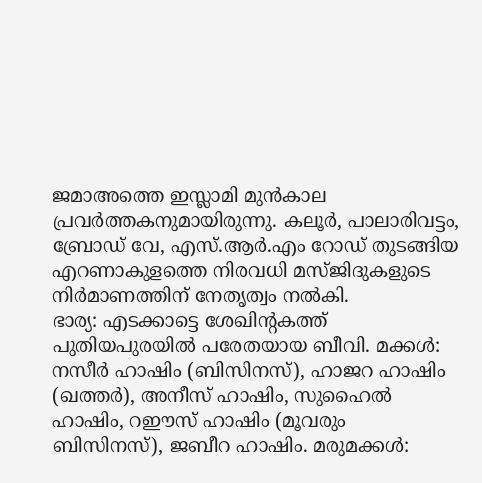ജമാഅത്തെ ഇസ്ലാമി മുൻകാല പ്രവർത്തകനുമായിരുന്നു. കലൂർ, പാലാരിവട്ടം, ബ്രോഡ് വേ, എസ്.ആർ.എം റോഡ് തുടങ്ങിയ എറണാകുളത്തെ നിരവധി മസ്ജിദുകളുടെ നിർമാണത്തിന് നേതൃത്വം നൽകി.
ഭാര്യ: എടക്കാട്ടെ ശേഖിന്റകത്ത് പുതിയപുരയിൽ പരേതയായ ബീവി. മക്കൾ: നസീർ ഹാഷിം (ബിസിനസ്), ഹാജറ ഹാഷിം (ഖത്തർ), അനീസ് ഹാഷിം, സുഹൈൽ ഹാഷിം, റഈസ് ഹാഷിം (മൂവരും ബിസിനസ്), ജബീറ ഹാഷിം. മരുമക്കൾ: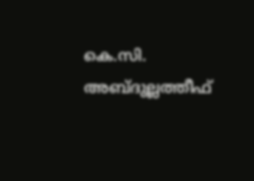കെ.സി. അബ്ദുല്ലത്തീഫ്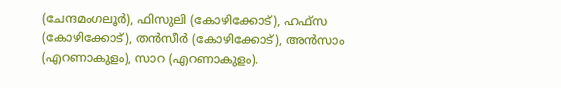(ചേന്ദമംഗലൂർ), ഫിസുലി (കോഴിക്കോട്), ഹഫ്സ (കോഴിക്കോട്), തൻസീർ (കോഴിക്കോട്), അൻസാം (എറണാകുളം), സാറ (എറണാകുളം).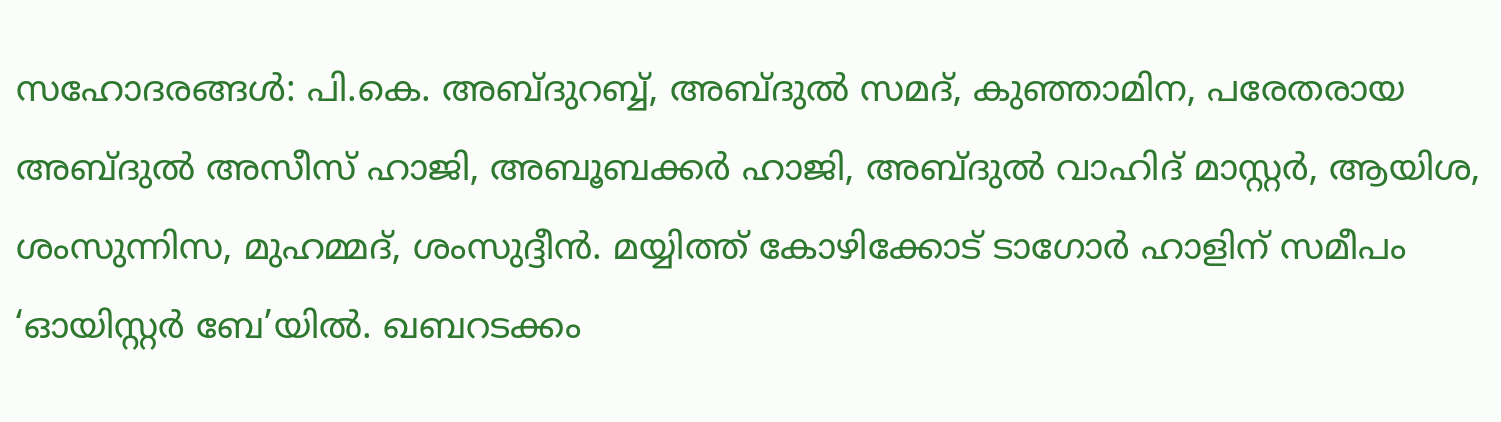സഹോദരങ്ങൾ: പി.കെ. അബ്ദുറബ്ബ്, അബ്ദുൽ സമദ്, കുഞ്ഞാമിന, പരേതരായ അബ്ദുൽ അസീസ് ഹാജി, അബൂബക്കർ ഹാജി, അബ്ദുൽ വാഹിദ് മാസ്റ്റർ, ആയിശ, ശംസുന്നിസ, മുഹമ്മദ്, ശംസുദ്ദീൻ. മയ്യിത്ത് കോഴിക്കോട് ടാഗോർ ഹാളിന് സമീപം ‘ഓയിസ്റ്റർ ബേ’യിൽ. ഖബറടക്കം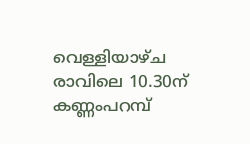വെള്ളിയാഴ്ച രാവിലെ 10.30ന് കണ്ണംപറമ്പ്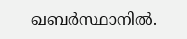ഖബർസ്ഥാനിൽ.